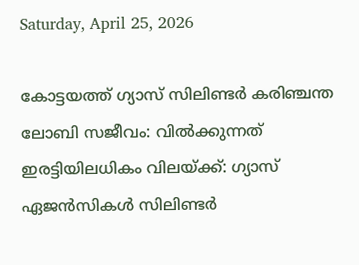Saturday, April 25, 2026

കോട്ടയത്ത് ഗ്യാസ് സിലിണ്ടർ കരിഞ്ചന്ത ലോബി സജീവം: വിൽക്കുന്നത് ഇരട്ടിയിലധികം വിലയ്ക്ക്: ഗ്യാസ് ഏജൻസികൾ സിലിണ്ടർ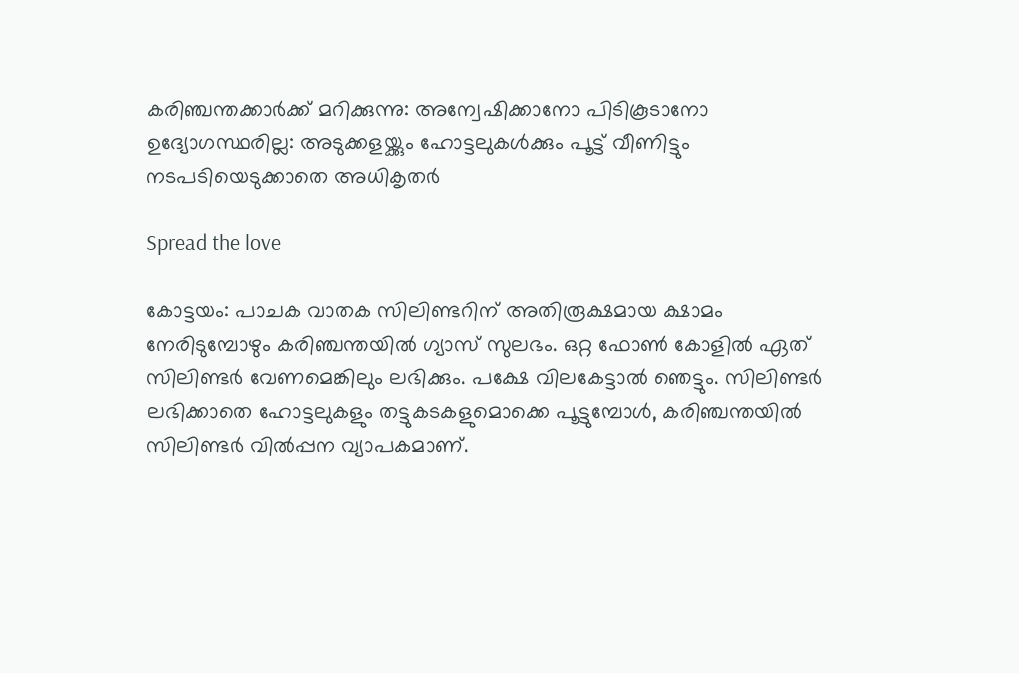കരിഞ്ചന്തക്കാർക്ക് മറിക്കുന്നു: അന്വേഷിക്കാനോ പിടികൂടാനോ ഉദ്യോഗസ്ഥരില്ല: അടുക്കളയ്ക്കും ഹോട്ടലുകൾക്കും പൂട്ട് വീണിട്ടും നടപടിയെടുക്കാതെ അധികൃതർ

Spread the love

കോട്ടയം: പാചക വാതക സിലിണ്ടറിന് അതിരൂക്ഷമായ ക്ഷാമം നേരിടുമ്പോഴും കരിഞ്ചന്തയിൽ ഗ്യാസ് സുലഭം. ഒറ്റ ഫോൺ കോളിൽ ഏത് സിലിണ്ടർ വേണമെങ്കിലും ലഭിക്കും. പക്ഷേ വിലകേട്ടാൽ ഞെട്ടും. സിലിണ്ടർ ലഭിക്കാതെ ഹോട്ടലുകളും തട്ടുകടകളുമൊക്കെ പൂട്ടുമ്പോള്‍, കരിഞ്ചന്തയില്‍ സിലിണ്ടര്‍ വില്‍പ്പന വ്യാപകമാണ്.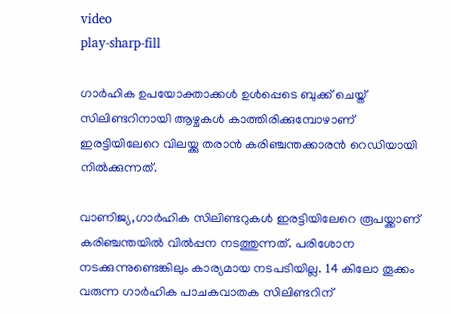video
play-sharp-fill

ഗാര്‍ഹിക ഉപയോക്താക്കള്‍ ഉള്‍പ്പെടെ ബുക്ക് ചെയ്ത് സിലിണ്ടറിനായി ആഴ്ചകൾ കാത്തിരിക്കുമ്പോഴാണ് ഇരട്ടിയിലേറെ വിലയ്ക്കു തരാൻ കരിഞ്ചന്തക്കാരൻ റെഡിയായി നിൽക്കുന്നത്.

വാണിജ്യ,ഗാര്‍ഹിക സിലിണ്ടറുകള്‍ ഇരട്ടിയിലേറെ രൂപയ്ക്കാണ് കരിഞ്ചന്തയില്‍ വില്‍പ്പന നടത്തുന്നത്. പരിശോന നടക്കുന്നുണ്ടെങ്കിലും കാര്യമായ നടപടിയില്ല. 14 കിലോ തൂക്കം വരുന്ന ഗാര്‍ഹിക പാചകവാതക സിലിണ്ടറിന്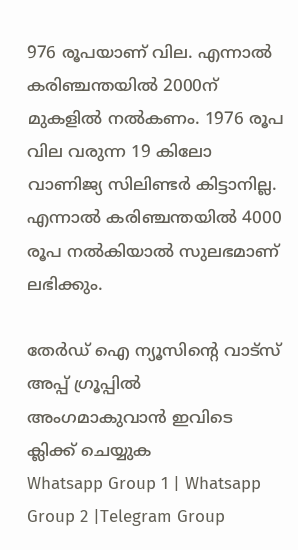976 രൂപയാണ് വില. എന്നാൽ കരിഞ്ചന്തയില്‍ 2000ന് മുകളില്‍ നല്‍കണം. 1976 രൂപ വില വരുന്ന 19 കിലോ വാണിജ്യ സിലിണ്ടര്‍ കിട്ടാനില്ല. എന്നാൽ കരിഞ്ചന്തയില്‍ 4000 രൂപ നൽകിയാൽ സുലഭമാണ് ലഭിക്കും.

തേർഡ് ഐ ന്യൂസിന്റെ വാട്സ് അപ്പ് ഗ്രൂപ്പിൽ അംഗമാകുവാൻ ഇവിടെ ക്ലിക്ക് ചെയ്യുക
Whatsapp Group 1 | Whatsapp Group 2 |Telegram Group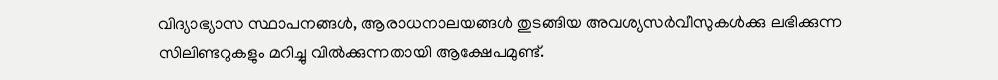വിദ്യാഭ്യാസ സ്ഥാപനങ്ങള്‍, ആരാധനാലയങ്ങള്‍ തുടങ്ങിയ അവശ്യസര്‍വീസുകള്‍ക്കു ലഭിക്കുന്ന സിലിണ്ടറുകളും മറിച്ചു വില്‍ക്കുന്നതായി ആക്ഷേപമുണ്ട്.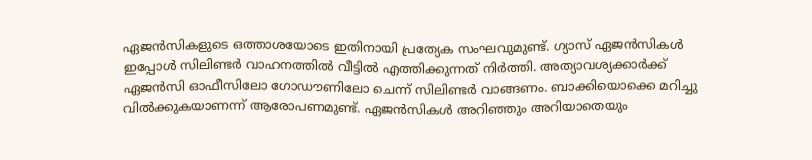ഏജന്‍സികളുടെ ഒത്താശയോടെ ഇതിനായി പ്രത്യേക സംഘവുമുണ്ട്. ഗ്യാസ് ഏജൻസികൾ ഇപ്പോൾ സിലിണ്ടർ വാഹനത്തിൽ വീട്ടിൽ എത്തിക്കുന്നത് നിർത്തി. അത്യാവശ്യക്കാർക്ക് ഏജൻസി ഓഫീസിലോ ഗോഡൗണിലോ ചെന്ന് സിലിണ്ടർ വാങ്ങണം. ബാക്കിയൊക്കെ മറിച്ചു വിൽക്കുകയാണന്ന് ആരോപണമുണ്ട്. ഏജൻസികൾ അറിഞ്ഞും അറിയാതെയും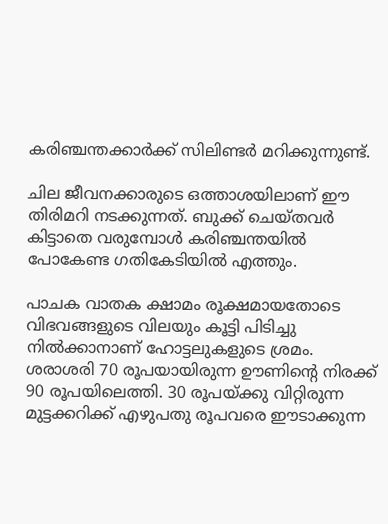കരിഞ്ചന്തക്കാർക്ക് സിലിണ്ടർ മറിക്കുന്നുണ്ട്.

ചില ജീവനക്കാരുടെ ഒത്താശയിലാണ് ഈ തിരിമറി നടക്കുന്നത്. ബുക്ക് ചെയ്തവർ കിട്ടാതെ വരുമ്പോൾ കരിഞ്ചന്തയിൽ പോകേണ്ട ഗതികേടിയിൽ എത്തും.

പാചക വാതക ക്ഷാമം രൂക്ഷമായതോടെ വിഭവങ്ങളുടെ വിലയും കൂട്ടി പിടിച്ചു നില്‍ക്കാനാണ് ഹോട്ടലുകളുടെ ശ്രമം. ശരാശരി 70 രൂപയായിരുന്ന ഊണിന്റെ നിരക്ക് 90 രൂപയിലെത്തി. 30 രൂപയ്ക്കു വിറ്റിരുന്ന മുട്ടക്കറിക്ക് എഴുപതു രൂപവരെ ഈടാക്കുന്ന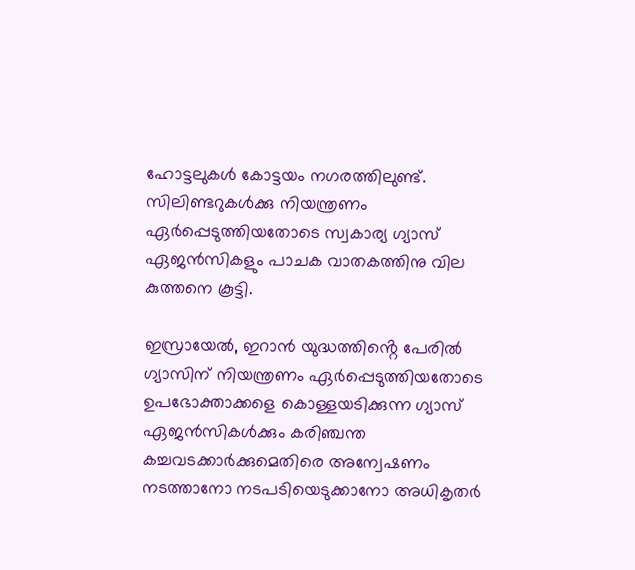ഹോട്ടലുകള്‍ കോട്ടയം നഗരത്തിലുണ്ട്.
സിലിണ്ടറുകള്‍ക്കു നിയന്ത്രണം ഏര്‍പ്പെടുത്തിയതോടെ സ്വകാര്യ ഗ്യാസ് ഏജന്‍സികളും പാചക വാതകത്തിനു വില കുത്തനെ കൂട്ടി.

ഇസ്രായേൽ, ഇറാൻ യുദ്ധത്തിൻ്റെ പേരിൽ ഗ്യാസിന് നിയന്ത്രണം ഏർപ്പെടുത്തിയതോടെ ഉപഭോക്താക്കളെ കൊള്ളയടിക്കുന്ന ഗ്യാസ് ഏജൻസികൾക്കും കരിഞ്ചന്ത കച്ചവടക്കാർക്കുമെതിരെ അന്വേഷണം നടത്താനോ നടപടിയെടുക്കാനോ അധികൃതർ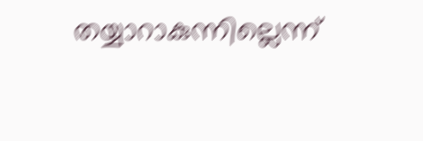തയ്യാറാകുന്നില്ലെന്ന്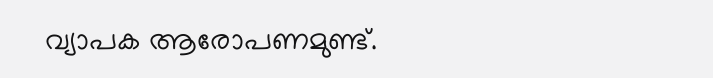വ്യാപക ആരോപണമുണ്ട്.